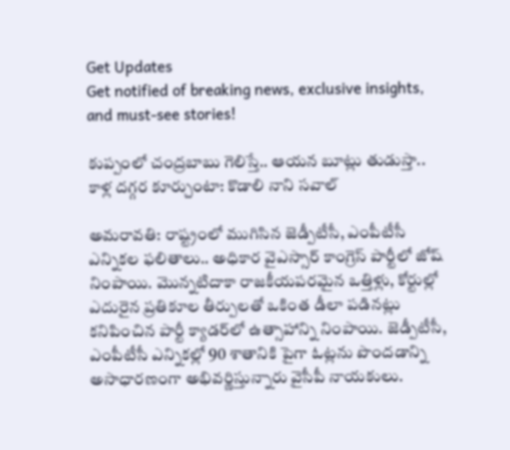Get Updates
Get notified of breaking news, exclusive insights, and must-see stories!

కుప్పంలో చంద్రబాబు గెలిస్తే.. ఆయన బూట్లు తుడుస్తా.. కాళ్ల దగ్గర కూర్చుంటా: కొడాలి నాని సవాల్

అమరావతి: రాష్ట్రంలో ముగిసిన జెడ్పీటీసీ, ఎంపీటీసీ ఎన్నికల ఫలితాలు.. అధికార వైఎస్సార్ కాంగ్రెస్ పార్టీలో జోష్ నింపాయి. మొన్నటిదాకా రాజకీయపరమైన ఒత్తిళ్లు, కోర్టుల్లో ఎదురైన ప్రతికూల తీర్పులతో ఒకింత డీలా పడినట్లు కనిపించిన పార్టీ క్యాడర్‌లో ఉత్సాహాన్ని నింపాయి. జెడ్పీటీసీ, ఎంపీటీసీ ఎన్నికల్లో 90 శాతానికి పైగా ఓట్లను పొందడాన్ని అసాధారణంగా అభివర్ణిస్తున్నారు వైసీపీ నాయకులు.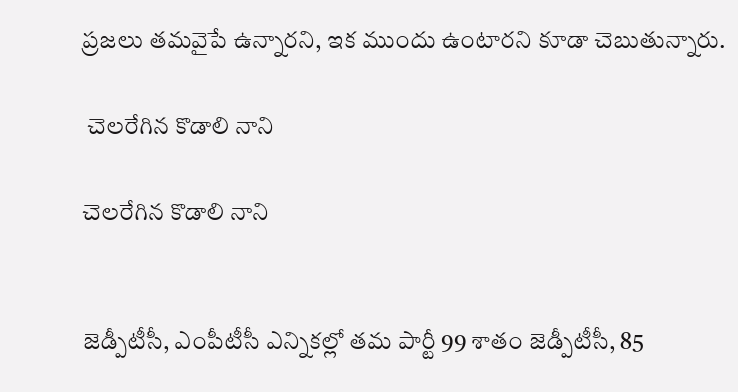ప్రజలు తమవైపే ఉన్నారని, ఇక ముందు ఉంటారని కూడా చెబుతున్నారు.

 చెలరేగిన కొడాలి నాని

చెలరేగిన కొడాలి నాని


జెడ్పీటీసీ, ఎంపీటీసీ ఎన్నికల్లో తమ పార్టీ 99 శాతం జెడ్పీటీసీ, 85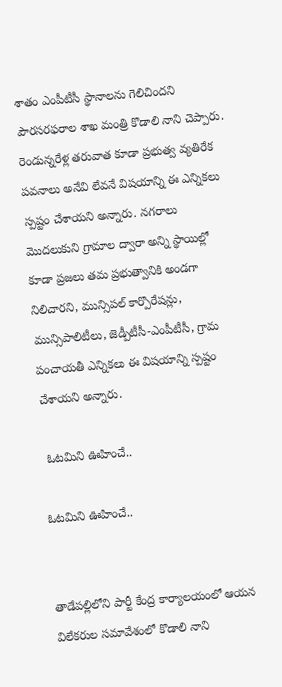శాతం ఎంపీటీసీ స్థానాలను గెలిచిందని పౌరసరఫరాల శాఖ మంత్రి కొడాలి నాని చెప్పారు. రెండున్నరేళ్ల తరువాత కూడా ప్రభుత్వ వ్యతిరేక పవనాలు అనేవి లేవనే విషయాన్ని ఈ ఎన్నికలు స్పష్టం చేశాయని అన్నారు. నగరాలు మొదలుకుని గ్రామాల ద్వారా అన్ని స్థాయిల్లో కూడా ప్రజలు తమ ప్రభుత్వానికి అండగా నిలిచారని, మున్సిపల్ కార్పొరేషన్లు, మున్సిపాలిటీలు, జెడ్పీటీసీ-ఎంపీటీసీ, గ్రామ పంచాయతీ ఎన్నికలు ఈ విషయాన్ని స్పష్టం చేశాయని అన్నారు.

 ఓటమిని ఊహించే..

ఓటమిని ఊహించే..


తాడేపల్లిలోని పార్టీ కేంద్ర కార్యాలయంలో ఆయన విలేకరుల సమావేశంలో కొడాలి నాని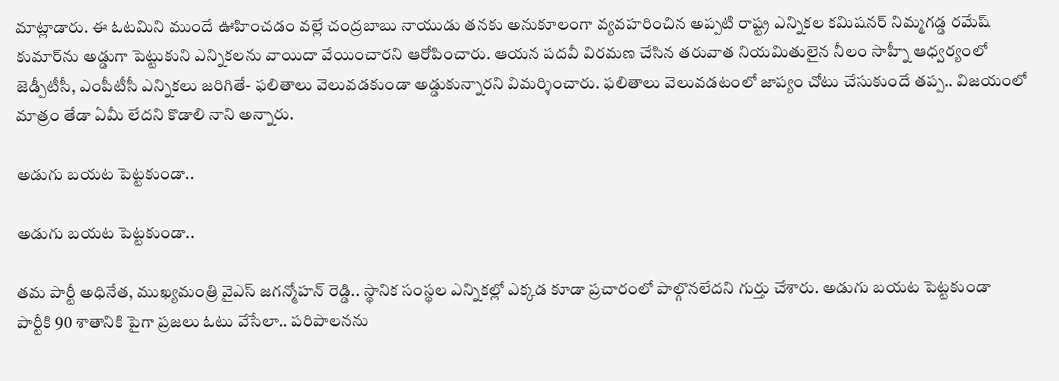మాట్లాడారు. ఈ ఓటమిని ముందే ఊహించడం వల్లే చంద్రబాబు నాయుడు తనకు అనుకూలంగా వ్యవహరించిన అప్పటి రాష్ట్ర ఎన్నికల కమిషనర్ నిమ్మగడ్డ రమేష్ కుమార్‌ను అడ్డుగా పెట్టుకుని ఎన్నికలను వాయిదా వేయించారని ఆరోపించారు. ఆయన పదవీ విరమణ చేసిన తరువాత నియమితులైన నీలం సాహ్నీ ఆధ్వర్యంలో జెడ్పీటీసీ, ఎంపీటీసీ ఎన్నికలు జరిగితే- ఫలితాలు వెలువడకుండా అడ్డుకున్నారని విమర్శించారు. ఫలితాలు వెలువడటంలో జాప్యం చోటు చేసుకుందే తప్ప.. విజయంలో మాత్రం తేడా ఏమీ లేదని కొడాలి నాని అన్నారు.

అడుగు బయట పెట్టకుండా..

అడుగు బయట పెట్టకుండా..

తమ పార్టీ అధినేత, ముఖ్యమంత్రి వైఎస్ జగన్మోహన్ రెడ్డి.. స్థానిక సంస్థల ఎన్నికల్లో ఎక్కడ కూడా ప్రచారంలో పాల్గొనలేదని గుర్తు చేశారు. అడుగు బయట పెట్టకుండా పార్టీకి 90 శాతానికి పైగా ప్రజలు ఓటు వేసేలా.. పరిపాలనను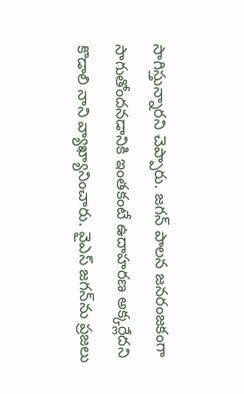సాగిస్తున్నారని చెప్పారు. జగన్ పాలన జనరంజకంగా సాగుతోందనడానికి ఇంతకంటే ఉదాహరణ అక్కర్లేదని కొడాలి నాని వ్యాఖ్యానించారు. వైఎస్ జగన్‌ను ప్రజలు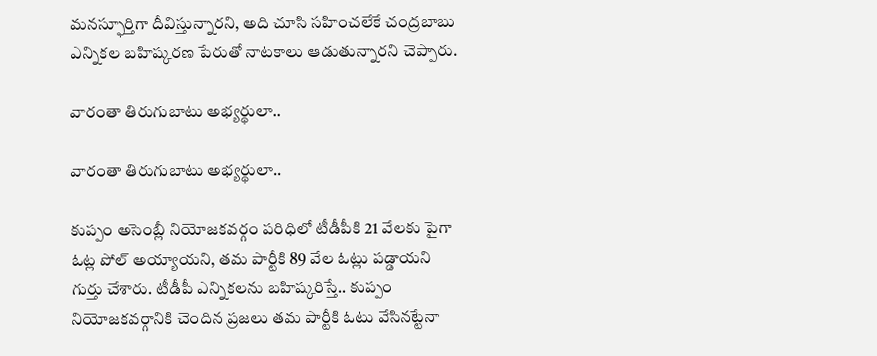మనస్ఫూర్తిగా దీవిస్తున్నారని, అది చూసి సహించలేకే చంద్రబాబు ఎన్నికల బహిష్కరణ పేరుతో నాటకాలు ఆడుతున్నారని చెప్పారు.

వారంతా తిరుగుబాటు అభ్యర్థులా..

వారంతా తిరుగుబాటు అభ్యర్థులా..

కుప్పం అసెంబ్లీ నియోజకవర్గం పరిధిలో టీడీపీకి 21 వేలకు పైగా ఓట్ల పోల్ అయ్యాయని, తమ పార్టీకి 89 వేల ఓట్లు పడ్డాయని గుర్తు చేశారు. టీడీపీ ఎన్నికలను బహిష్కరిస్తే.. కుప్పం నియోజకవర్గానికి చెందిన ప్రజలు తమ పార్టీకి ఓటు వేసినట్టేనా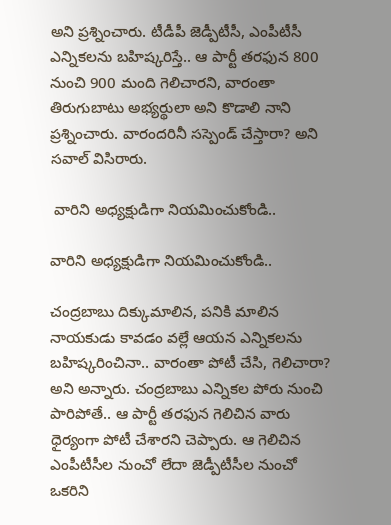అని ప్రశ్నించారు. టీడీపీ జెడ్పీటీసీ, ఎంపీటీసీ ఎన్నికలను బహిష్కరిస్తే.. ఆ పార్టీ తరఫున 800 నుంచి 900 మంది గెలిచారని, వారంతా తిరుగుబాటు అభ్యర్థులా అని కొడాలి నాని ప్రశ్నించారు. వారందరినీ సస్పెండ్ చేస్తారా? అని సవాల్ విసిరారు.

 వారిని అధ్యక్షుడిగా నియమించుకోండి..

వారిని అధ్యక్షుడిగా నియమించుకోండి..

చంద్రబాబు దిక్కుమాలిన, పనికి మాలిన నాయకుడు కావడం వల్లే ఆయన ఎన్నికలను బహిష్కరించినా.. వారంతా పోటీ చేసి, గెలిచారా? అని అన్నారు. చంద్రబాబు ఎన్నికల పోరు నుంచి పారిపోతే.. ఆ పార్టీ తరఫున గెలిచిన వారు ధైర్యంగా పోటీ చేశారని చెప్పారు. ఆ గెలిచిన ఎంపీటీసీల నుంచో లేదా జెడ్పీటీసీల నుంచో ఒకరిని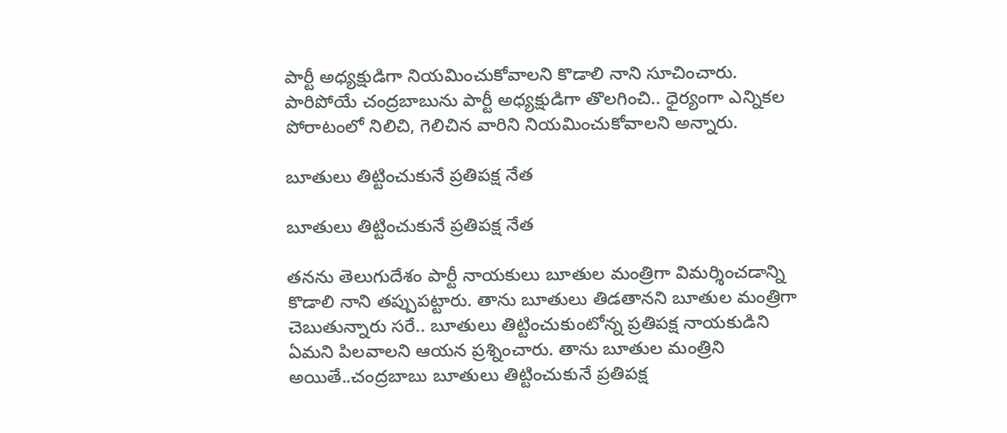పార్టీ అధ్యక్షుడిగా నియమించుకోవాలని కొడాలి నాని సూచించారు. పారిపోయే చంద్రబాబును పార్టీ అధ్యక్షుడిగా తొలగించి.. ధైర్యంగా ఎన్నికల పోరాటంలో నిలిచి, గెలిచిన వారిని నియమించుకోవాలని అన్నారు.

బూతులు తిట్టించుకునే ప్రతిపక్ష నేత

బూతులు తిట్టించుకునే ప్రతిపక్ష నేత

తనను తెలుగుదేశం పార్టీ నాయకులు బూతుల మంత్రిగా విమర్శించడాన్ని కొడాలి నాని తప్పుపట్టారు. తాను బూతులు తిడతానని బూతుల మంత్రిగా చెబుతున్నారు సరే.. బూతులు తిట్టించుకుంటోన్న ప్రతిపక్ష నాయకుడిని ఏమని పిలవాలని ఆయన ప్రశ్నించారు. తాను బూతుల మంత్రిని అయితే..చంద్రబాబు బూతులు తిట్టించుకునే ప్రతిపక్ష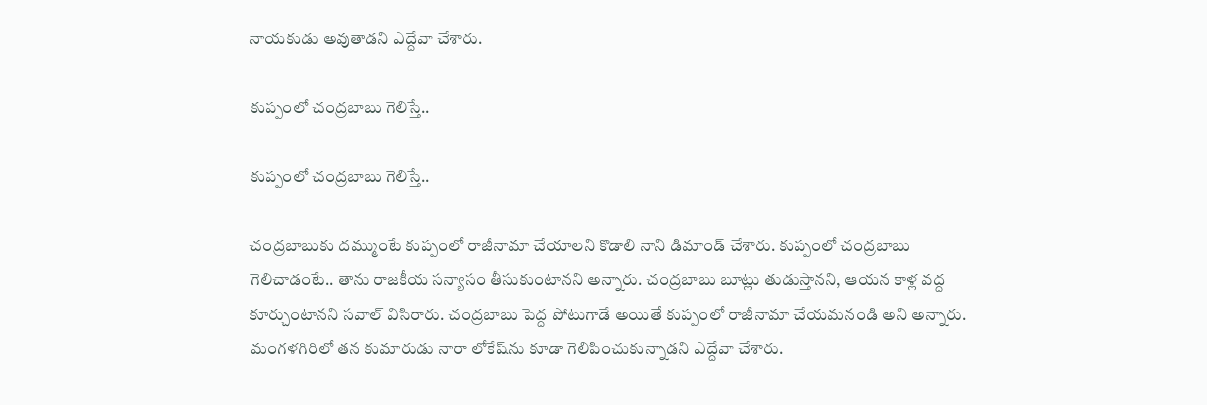నాయకుడు అవుతాడని ఎద్దేవా చేశారు.

కుప్పంలో చంద్రబాబు గెలిస్తే..

కుప్పంలో చంద్రబాబు గెలిస్తే..

చంద్రబాబుకు దమ్ముంటే కుప్పంలో రాజీనామా చేయాలని కొడాలి నాని డిమాండ్ చేశారు. కుప్పంలో చంద్రబాబు గెలిచాడంటే.. తాను రాజకీయ సన్యాసం తీసుకుంటానని అన్నారు. చంద్రబాబు బూట్లు తుడుస్తానని, ఆయన కాళ్ల వద్ద కూర్చుంటానని సవాల్ విసిరారు. చంద్రబాబు పెద్ద పోటుగాడే అయితే కుప్పంలో రాజీనామా చేయమనండి అని అన్నారు. మంగళగిరిలో తన కుమారుడు నారా లోకేష్‌ను కూడా గెలిపించుకున్నాడని ఎద్దేవా చేశారు.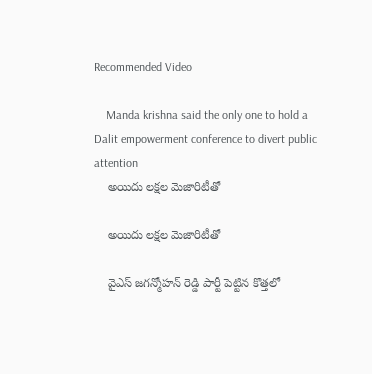Recommended Video

    Manda krishna said the only one to hold a Dalit empowerment conference to divert public attention
    అయిదు లక్షల మెజారిటీతో

    అయిదు లక్షల మెజారిటీతో

    వైఎస్ జగన్మోహన్ రెడ్డి పార్టీ పెట్టిన కొత్తలో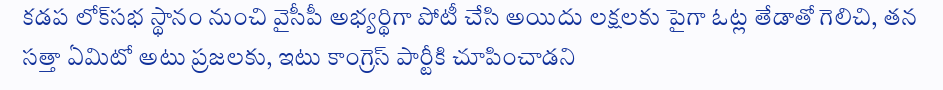కడప లోక్‌సభ స్థానం నుంచి వైసీపీ అభ్యర్థిగా పోటీ చేసి అయిదు లక్షలకు పైగా ఓట్ల తేడాతో గెలిచి, తన సత్తా ఏమిటో అటు ప్రజలకు, ఇటు కాంగ్రెస్ పార్టీకి చూపించాడని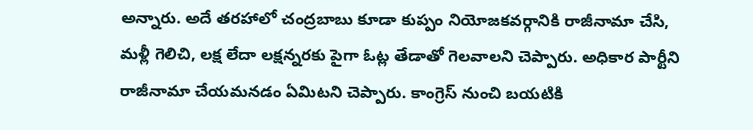అన్నారు. అదే తరహాలో చంద్రబాబు కూడా కుప్పం నియోజకవర్గానికి రాజీనామా చేసి, మళ్లీ గెలిచి, లక్ష లేదా లక్షన్నరకు పైగా ఓట్ల తేడాతో గెలవాలని చెప్పారు. అధికార పార్టీని రాజీనామా చేయమనడం ఏమిటని చెప్పారు. కాంగ్రెస్ నుంచి బయటికి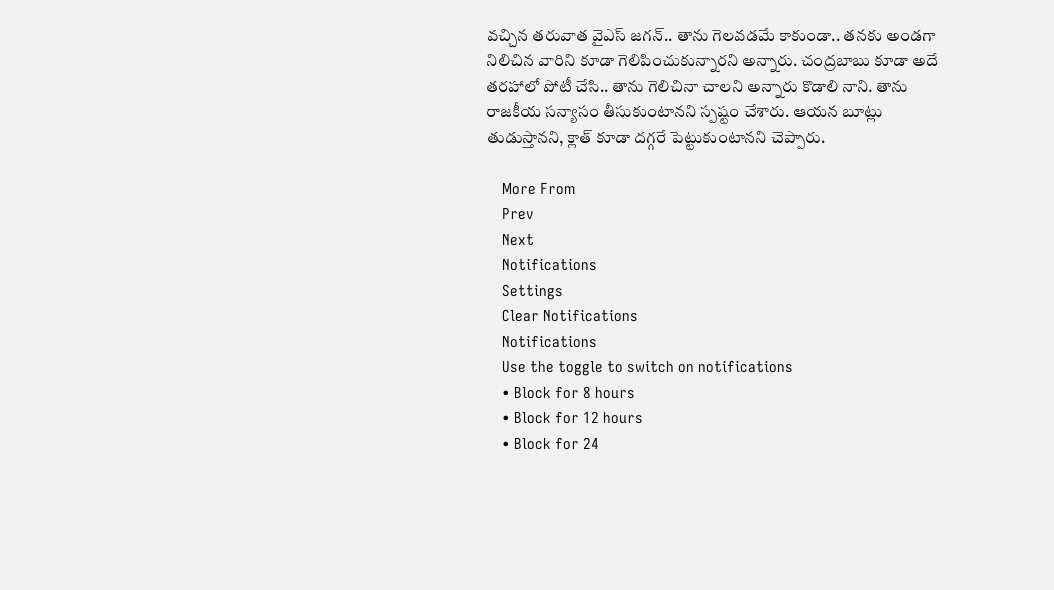వచ్చిన తరువాత వైఎస్ జగన్.. తాను గెలవడమే కాకుండా.. తనకు అండగా నిలిచిన వారిని కూడా గెలిపించుకున్నారని అన్నారు. చంద్రబాబు కూడా అదే తరహాలో పోటీ చేసి.. తాను గెలిచినా చాలని అన్నారు కొడాలి నాని. తాను రాజకీయ సన్యాసం తీసుకుంటానని స్పష్టం చేశారు. ఆయన బూట్లు తుడుస్తానని, క్లాత్ కూడా దగ్గరే పెట్టుకుంటానని చెప్పారు.

    More From
    Prev
    Next
    Notifications
    Settings
    Clear Notifications
    Notifications
    Use the toggle to switch on notifications
    • Block for 8 hours
    • Block for 12 hours
    • Block for 24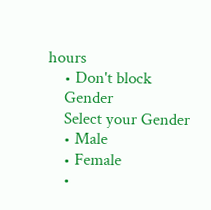hours
    • Don't block
    Gender
    Select your Gender
    • Male
    • Female
    •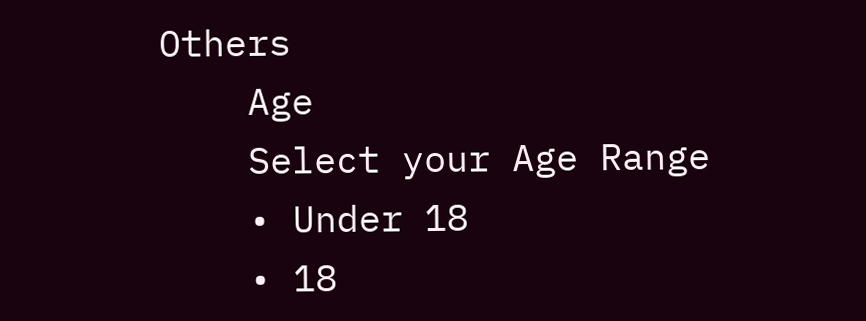Others
    Age
    Select your Age Range
    • Under 18
    • 18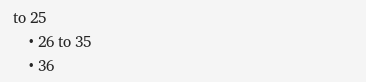to 25
    • 26 to 35
    • 36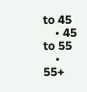to 45
    • 45 to 55
    • 55+